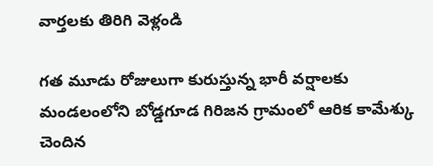వార్తలకు తిరిగి వెళ్లండి

గత మూడు రోజులుగా కురుస్తున్న భారీ వర్షాలకు మండలంలోని బోడ్డగూడ గిరిజన గ్రామంలో ఆరిక కామేశ్కు చెందిన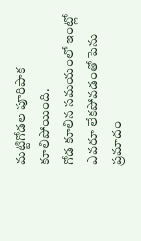మట్టిగోడల పూరిపాక కూలిపోయింది.
గోడ కూలిన సమయంలో ఇంట్లో ఎవరూ లేకపోవడంతో పెను ప్రమాదం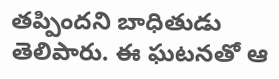తప్పిందని బాధితుడు తెలిపారు. ఈ ఘటనతో ఆ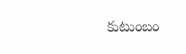కుటుంబం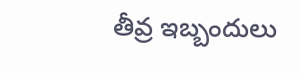తీవ్ర ఇబ్బందులు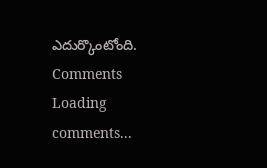ఎదుర్కొంటోంది.
Comments
Loading comments...